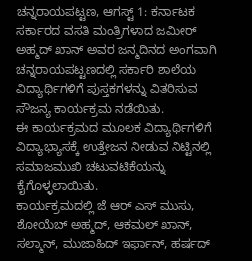ಚನ್ನರಾಯಪಟ್ಟಣ, ಆಗಸ್ಟ್ 1: ಕರ್ನಾಟಕ ಸರ್ಕಾರದ ವಸತಿ ಮಂತ್ರಿಗಳಾದ ಜಮೀರ್ ಅಹ್ಮದ್ ಖಾನ್ ಅವರ ಜನ್ಮದಿನದ ಅಂಗವಾಗಿ ಚನ್ನರಾಯಪಟ್ಟಣದಲ್ಲಿ ಸರ್ಕಾರಿ ಶಾಲೆಯ ವಿದ್ಯಾರ್ಥಿಗಳಿಗೆ ಪುಸ್ತಕಗಳನ್ನು ವಿತರಿಸುವ ಸೌಜನ್ಯ ಕಾರ್ಯಕ್ರಮ ನಡೆಯಿತು.
ಈ ಕಾರ್ಯಕ್ರಮದ ಮೂಲಕ ವಿದ್ಯಾರ್ಥಿಗಳಿಗೆ ವಿದ್ಯಾಭ್ಯಾಸಕ್ಕೆ ಉತ್ತೇಜನ ನೀಡುವ ನಿಟ್ಟಿನಲ್ಲಿ ಸಮಾಜಮುಖಿ ಚಟುವಟಿಕೆಯನ್ನು ಕೈಗೊಳ್ಳಲಾಯಿತು.
ಕಾರ್ಯಕ್ರಮದಲ್ಲಿ ಜೆ ಆರ್ ಎಸ್ ಮುಸು, ಶೋಯೆಬ್ ಅಹ್ಮದ್, ಆಕಮಲ್ ಖಾನ್, ಸಲ್ಮಾನ್, ಮುಜಾಹಿದ್ ಇರ್ಫಾನ್, ಹರ್ಷದ್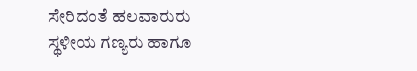ಸೇರಿದಂತೆ ಹಲವಾರುರು ಸ್ಥಳೀಯ ಗಣ್ಯರು ಹಾಗೂ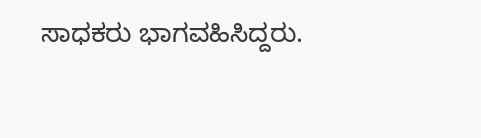ಸಾಧಕರು ಭಾಗವಹಿಸಿದ್ದರು.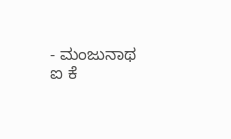- ಮಂಜುನಾಥ ಐ ಕೆ